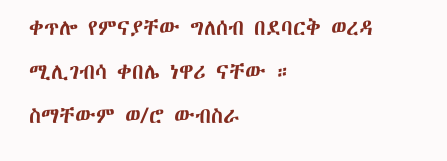ቀጥሎ የምናያቸው ግለሰብ በደባርቅ ወረዳ ሚሊገብሳ ቀበሌ ነዋሪ ናቸው ።
ስማቸውም ወ/ሮ ውብስራ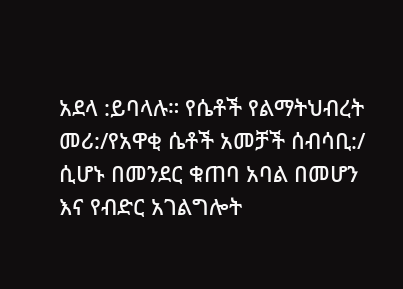አደላ :ይባላሉ። የሴቶች የልማትህብረት መሪ:/የአዋቂ ሴቶች አመቻች ሰብሳቢ:/ ሲሆኑ በመንደር ቁጠባ አባል በመሆን እና የብድር አገልግሎት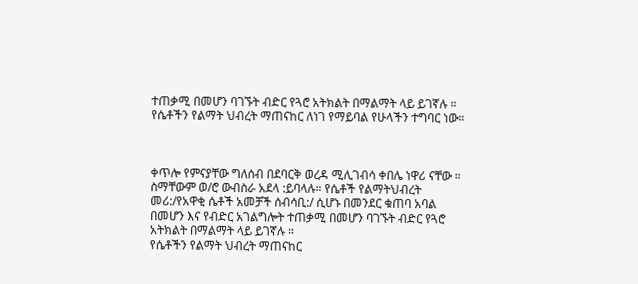ተጠቃሚ በመሆን ባገኙት ብድር የጓሮ አትክልት በማልማት ላይ ይገኛሉ ።
የሴቶችን የልማት ህብረት ማጠናከር ለነገ የማይባል የሁላችን ተግባር ነው።



ቀጥሎ የምናያቸው ግለሰብ በደባርቅ ወረዳ ሚሊገብሳ ቀበሌ ነዋሪ ናቸው ።
ስማቸውም ወ/ሮ ውብስራ አደላ :ይባላሉ። የሴቶች የልማትህብረት መሪ:/የአዋቂ ሴቶች አመቻች ሰብሳቢ:/ ሲሆኑ በመንደር ቁጠባ አባል በመሆን እና የብድር አገልግሎት ተጠቃሚ በመሆን ባገኙት ብድር የጓሮ አትክልት በማልማት ላይ ይገኛሉ ።
የሴቶችን የልማት ህብረት ማጠናከር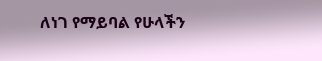ለነገ የማይባል የሁላችን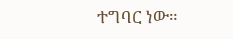ተግባር ነው።